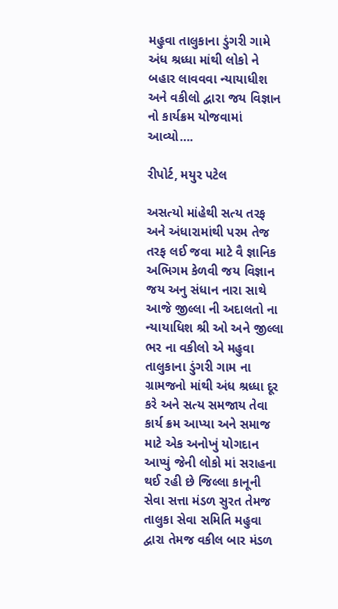મહુવા તાલુકાના ડુંગરી ગામે અંધ શ્રધ્ધા માંથી લોકો ને બહાર લાવવવા ન્યાયાધીશ અને વકીલો દ્વારા જય વિજ્ઞાન નો કાર્યક્રમ યોજવામાં આવ્યો….

રીપોર્ટ, મયુર પટેલ

અસત્યો માંહેથી સત્ય તરફ અને અંધારામાંથી પરમ તેજ તરફ લઈ જવા માટે વૈ જ્ઞાનિક અભિગમ કેળવી જય વિજ્ઞાન જય અનુ સંધાન નારા સાથે આજે જીલ્લા ની અદાલતો ના ન્યાયાધિશ શ્રી ઓ અને જીલ્લા ભર ના વકીલો એ મહુવા તાલુકાના ડુંગરી ગામ ના ગ્રામજનો માંથી અંધ શ્રધ્ધા દૂર કરે અને સત્ય સમજાય તેવા કાર્ય ક્રમ આપ્યા અને સમાજ માટે એક અનોખું યોગદાન આપ્યું જેની લોકો માં સરાહના થઈ રહી છે જિલ્લા કાનૂની સેવા સત્તા મંડળ સુરત તેમજ તાલુકા સેવા સમિતિ મહુવા દ્વારા તેમજ વકીલ બાર મંડળ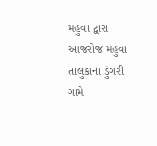મહુવા દ્વારા આજરોજ મહુવા તાલુકાના ડુંગરી ગામે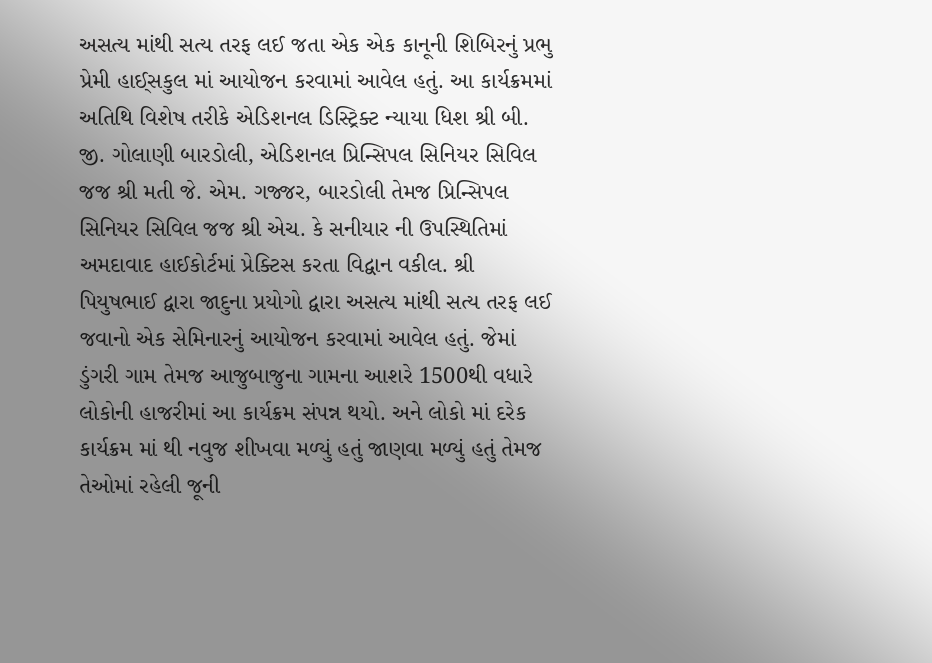અસત્ય માંથી સત્ય તરફ લઈ જતા એક એક કાનૂની શિબિરનું પ્રભુ પ્રેમી હાઈ્સકુલ માં આયોજન કરવામાં આવેલ હતું. આ કાર્યક્રમમાં અતિથિ વિશેષ તરીકે એડિશનલ ડિસ્ટ્રિક્ટ ન્યાયા ધિશ શ્રી બી. જી. ગોલાણી બારડોલી, એડિશનલ પ્રિન્સિપલ સિનિયર સિવિલ જજ શ્રી મતી જે. એમ. ગજ્જર, બારડોલી તેમજ પ્રિન્સિપલ સિનિયર સિવિલ જજ શ્રી એચ. કે સનીયાર ની ઉપસ્થિતિમાં અમદાવાદ હાઈકોર્ટમાં પ્રેક્ટિસ કરતા વિદ્વાન વકીલ. શ્રી પિયુષભાઈ દ્વારા જાદુના પ્રયોગો દ્વારા અસત્ય માંથી સત્ય તરફ લઈ જવાનો એક સેમિનારનું આયોજન કરવામાં આવેલ હતું. જેમાં ડુંગરી ગામ તેમજ આજુબાજુના ગામના આશરે 1500થી વધારે લોકોની હાજરીમાં આ કાર્યક્રમ સંપન્ન થયો. અને લોકો માં દરેક કાર્યક્રમ માં થી નવુજ શીખવા મળ્યું હતું જાણવા મળ્યું હતું તેમજ તેઓમાં રહેલી જૂની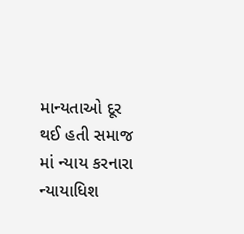માન્યતાઓ દૂર થઈ હતી સમાજ માં ન્યાય કરનારા ન્યાયાધિશ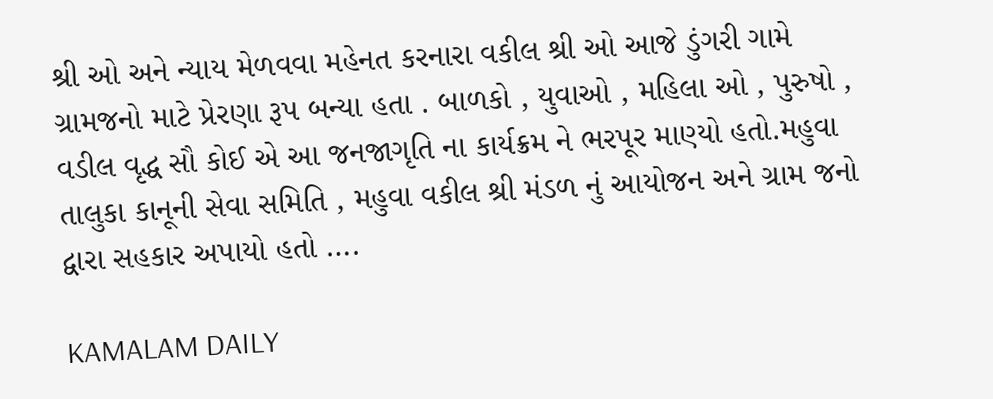શ્રી ઓ અને ન્યાય મેળવવા મહેનત કરનારા વકીલ શ્રી ઓ આજે ડુંગરી ગામે ગ્રામજનો માટે પ્રેરણા રૂપ બન્યા હતા . બાળકો , યુવાઓ , મહિલા ઓ , પુરુષો , વડીલ વૃદ્ધ સૌ કોઈ એ આ જનજાગૃતિ ના કાર્યક્રમ ને ભરપૂર માણ્યો હતો.મહુવા તાલુકા કાનૂની સેવા સમિતિ , મહુવા વકીલ શ્રી મંડળ નું આયોજન અને ગ્રામ જનો દ્વારા સહકાર અપાયો હતો ….

KAMALAM DAILY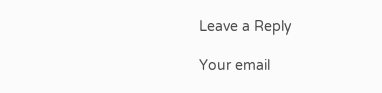Leave a Reply

Your email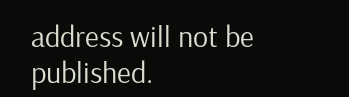address will not be published.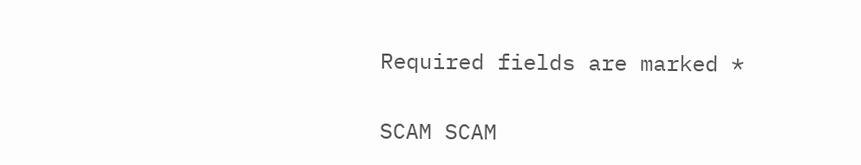Required fields are marked *

SCAM SCAM